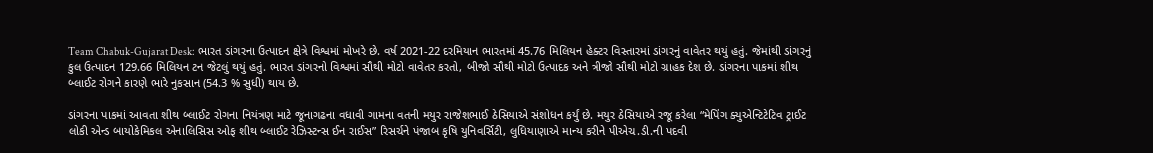Team Chabuk-Gujarat Desk: ભારત ડાંગરના ઉત્પાદન ક્ષેત્રે વિશ્વમાં મોખરે છે. વર્ષ 2021-22 દરમિયાન ભારતમાં 45.76 મિલિયન હેક્ટર વિસ્તારમાં ડાંગરનું વાવેતર થયું હતું. જેમાંથી ડાંગરનું કુલ ઉત્પાદન 129.66 મિલિયન ટન જેટલું થયું હતું. ભારત ડાંગરનો વિશ્વમાં સૌથી મોટો વાવેતર કરતો, બીજો સૌથી મોટો ઉત્પાદક અને ત્રીજો સૌથી મોટો ગ્રાહક દેશ છે. ડાંગરના પાકમાં શીથ બ્લાઈટ રોગને કારણે ભારે નુકસાન (54.3 % સુધી) થાય છે.

ડાંગરના પાકમાં આવતા શીથ બ્લાઈટ રોગના નિયંત્રણ માટે જૂનાગઢના વધાવી ગામના વતની મયુર રાજેશભાઈ ઠેસિયાએ સંશોધન કર્યું છે. મયુર ઠેસિયાએ રજૂ કરેલા “મેપિંગ ક્યુએન્ટિટેટિવ ટ્રાઈટ લોકી એન્ડ બાયોકેમિકલ એનાલિસિસ ઓફ શીથ બ્લાઈટ રેઝિસ્ટન્સ ઈન રાઈસ” રિસર્ચને પંજાબ કૃષિ યુનિવર્સિટી, લુધિયાણાએ માન્ય કરીને પીએચ.ડી.ની પદવી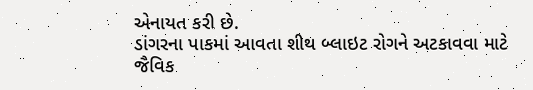એનાયત કરી છે.
ડાંગરના પાકમાં આવતા શીથ બ્લાઇટ રોગને અટકાવવા માટે જૈવિક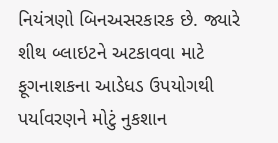નિયંત્રણો બિનઅસરકારક છે. જ્યારે શીથ બ્લાઇટને અટકાવવા માટે ફૂગનાશકના આડેધડ ઉપયોગથી પર્યાવરણને મોટું નુકશાન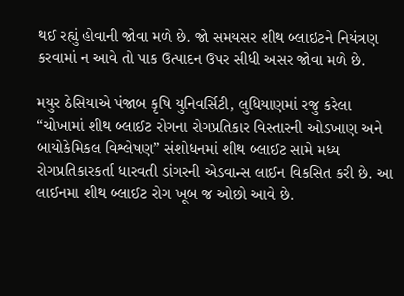થઈ રહ્યું હોવાની જોવા મળે છે. જો સમયસર શીથ બ્લાઇટને નિયંત્રણ કરવામાં ન આવે તો પાક ઉત્પાદન ઉપર સીધી અસર જોવા મળે છે.

મયુર ઠેસિયાએ પંજાબ કૃષિ યુનિવર્સિટી, લુધિયાણમાં રજુ કરેલા “ચોખામાં શીથ બ્લાઈટ રોગના રોગપ્રતિકાર વિસ્તારની ઓડખાણ અને બાયોકેમિકલ વિશ્લેષણ” સંશોધનમાં શીથ બ્લાઈટ સામે મધ્ય રોગપ્રતિકારકર્તા ધારવતી ડાંગરની એડવાન્સ લાઈન વિકસિત કરી છે. આ લાઈનમા શીથ બ્લાઈટ રોગ ખૂબ જ ઓછો આવે છે.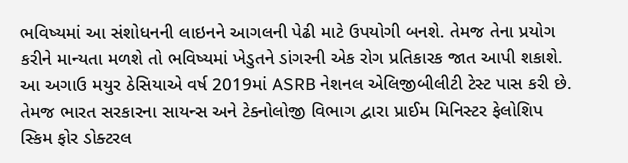ભવિષ્યમાં આ સંશોધનની લાઇનને આગલની પેઢી માટે ઉપયોગી બનશે. તેમજ તેના પ્રયોગ કરીને માન્યતા મળશે તો ભવિષ્યમાં ખેડુતને ડાંગરની એક રોગ પ્રતિકારક જાત આપી શકાશે.
આ અગાઉ મયુર ઠેસિયાએ વર્ષ 2019માં ASRB નેશનલ એલિજીબીલીટી ટેસ્ટ પાસ કરી છે. તેમજ ભારત સરકારના સાયન્સ અને ટેક્નોલોજી વિભાગ દ્વારા પ્રાઈમ મિનિસ્ટર ફેલોશિપ સ્કિમ ફોર ડોક્ટરલ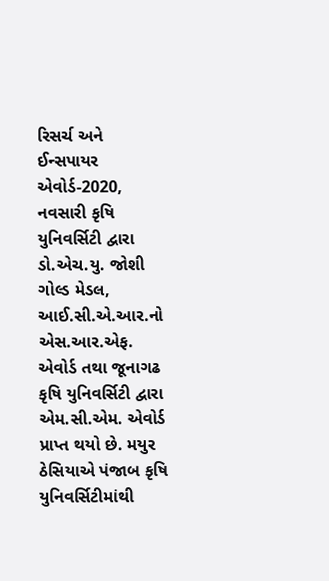રિસર્ચ અને ઈન્સપાયર એવોર્ડ-2020, નવસારી કૃષિ યુનિવર્સિટી દ્વારા ડો.એચ.યુ. જોશી ગોલ્ડ મેડલ, આઈ.સી.એ.આર.નો એસ.આર.એફ. એવોર્ડ તથા જૂનાગઢ કૃષિ યુનિવર્સિટી દ્વારા એમ.સી.એમ. એવોર્ડ પ્રાપ્ત થયો છે. મયુર ઠેસિયાએ પંજાબ કૃષિ યુનિવર્સિટીમાંથી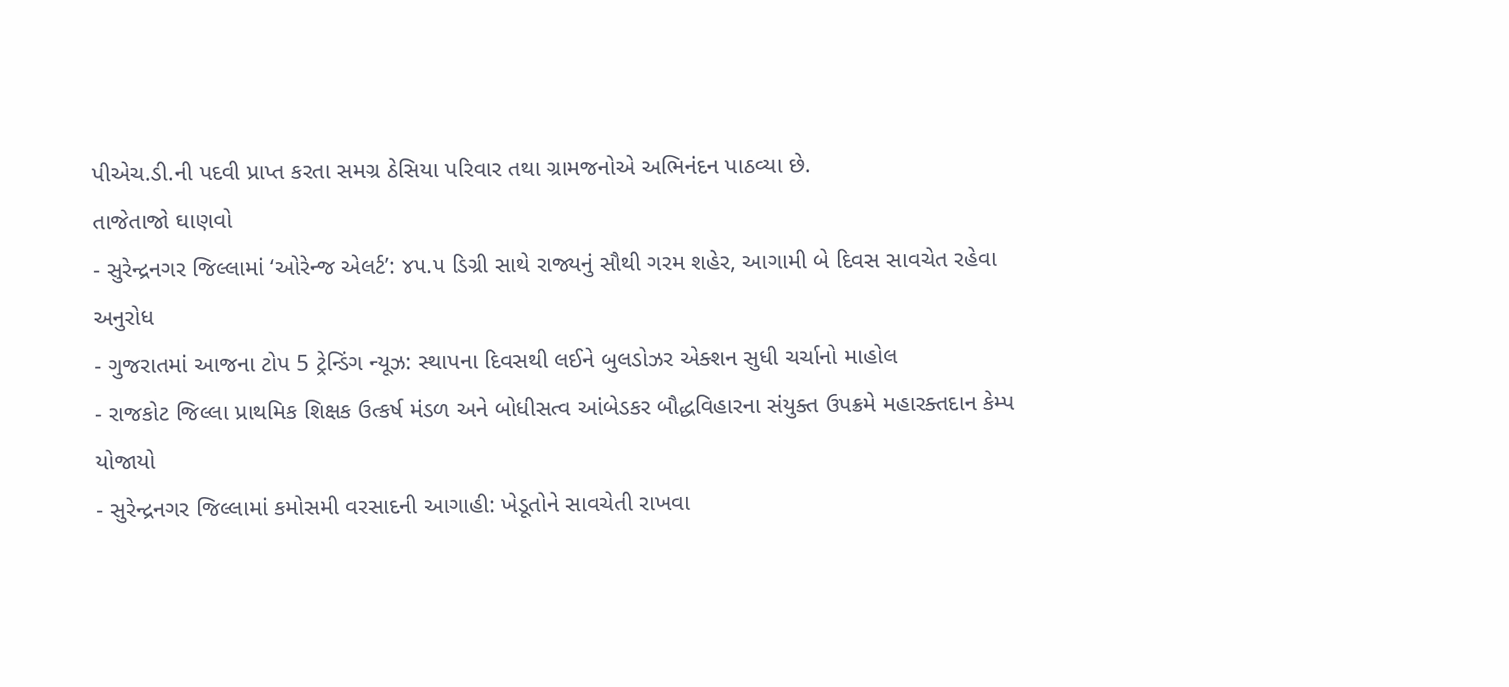પીએચ.ડી.ની પદવી પ્રાપ્ત કરતા સમગ્ર ઠેસિયા પરિવાર તથા ગ્રામજનોએ અભિનંદન પાઠવ્યા છે.
તાજેતાજો ઘાણવો
- સુરેન્દ્રનગર જિલ્લામાં ‘ઓરેન્જ એલર્ટ’: ૪૫.૫ ડિગ્રી સાથે રાજ્યનું સૌથી ગરમ શહેર, આગામી બે દિવસ સાવચેત રહેવા અનુરોધ
- ગુજરાતમાં આજના ટોપ 5 ટ્રેન્ડિંગ ન્યૂઝ: સ્થાપના દિવસથી લઈને બુલડોઝર એક્શન સુધી ચર્ચાનો માહોલ
- રાજકોટ જિલ્લા પ્રાથમિક શિક્ષક ઉત્કર્ષ મંડળ અને બોધીસત્વ આંબેડકર બૌદ્ધવિહારના સંયુક્ત ઉપક્રમે મહારક્તદાન કેમ્પ યોજાયો
- સુરેન્દ્રનગર જિલ્લામાં કમોસમી વરસાદની આગાહી: ખેડૂતોને સાવચેતી રાખવા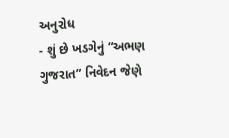અનુરોધ
- શું છે ખડગેનું “અભણ ગુજરાત” નિવેદન જેણે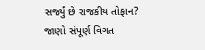સર્જ્યું છે રાજકીય તોફાન? જાણો સંપૂર્ણ વિગત